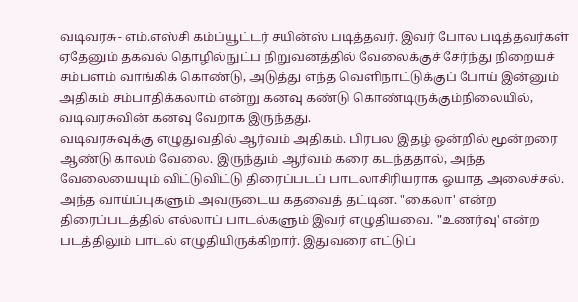வடிவரசு- எம்.எஸ்சி கம்ப்யூட்டர் சயின்ஸ் படித்தவர். இவர் போல படித்தவர்கள் ஏதேனும் தகவல் தொழில்நுட்ப நிறுவனத்தில் வேலைக்குச் சேர்ந்து நிறையச் சம்பளம் வாங்கிக் கொண்டு, அடுத்து எந்த வெளிநாட்டுக்குப் போய் இன்னும் அதிகம் சம்பாதிக்கலாம் என்று கனவு கண்டு கொண்டிருக்கும்நிலையில், வடிவரசுவின் கனவு வேறாக இருந்தது.
வடிவரசுவுக்கு எழுதுவதில் ஆர்வம் அதிகம். பிரபல இதழ் ஒன்றில் மூன்றரை ஆண்டு காலம் வேலை. இருந்தும் ஆர்வம் கரை கடந்ததால், அந்த வேலையையும் விட்டுவிட்டு திரைப்படப் பாடலாசிரியராக ஓயாத அலைச்சல். அந்த வாய்ப்புகளும் அவருடைய கதவைத் தட்டின. "கைலா' என்ற திரைப்படத்தில் எல்லாப் பாடல்களும் இவர் எழுதியவை. "உணர்வு' என்ற படத்திலும் பாடல் எழுதியிருக்கிறார். இதுவரை எட்டுப்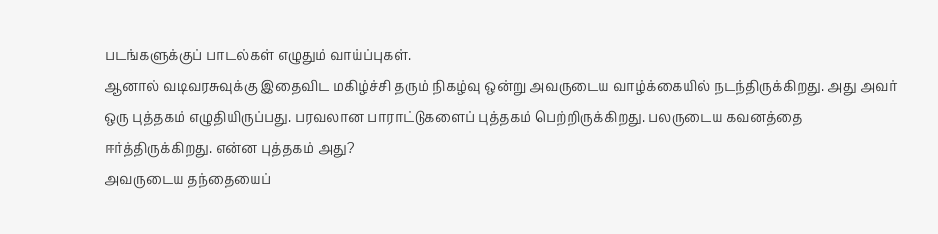படங்களுக்குப் பாடல்கள் எழுதும் வாய்ப்புகள்.
ஆனால் வடிவரசுவுக்கு இதைவிட மகிழ்ச்சி தரும் நிகழ்வு ஒன்று அவருடைய வாழ்க்கையில் நடந்திருக்கிறது. அது அவர் ஒரு புத்தகம் எழுதியிருப்பது. பரவலான பாராட்டுகளைப் புத்தகம் பெற்றிருக்கிறது. பலருடைய கவனத்தை ஈர்த்திருக்கிறது. என்ன புத்தகம் அது?
அவருடைய தந்தையைப்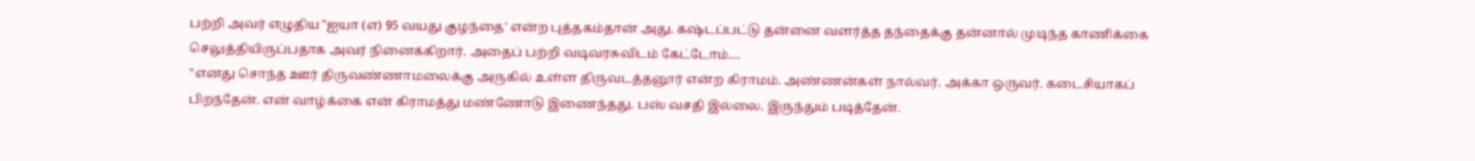பற்றி அவர் எழுதிய "ஐயா (எ) 95 வயது குழந்தை' என்ற புத்தகம்தான் அது. கஷ்டப்பட்டு தன்னை வளர்த்த தந்தைக்கு தன்னால் முடிந்த காணிக்கை செலுத்தியிருப்பதாக அவர் நினைக்கிறார். அதைப் பற்றி வடிவரசுவிடம் கேட்டோம்....
"எனது சொந்த ஊர் திருவண்ணாமலைக்கு அருகில் உள்ள திருவடத்தனூர் என்ற கிராமம். அண்ணன்கள் நால்வர். அக்கா ஒருவர். கடைசியாகப் பிறந்தேன். என் வாழ்க்கை என் கிராமத்து மண்ணோடு இணைந்தது. பஸ் வசதி இல்லை. இருந்தும் படித்தேன்.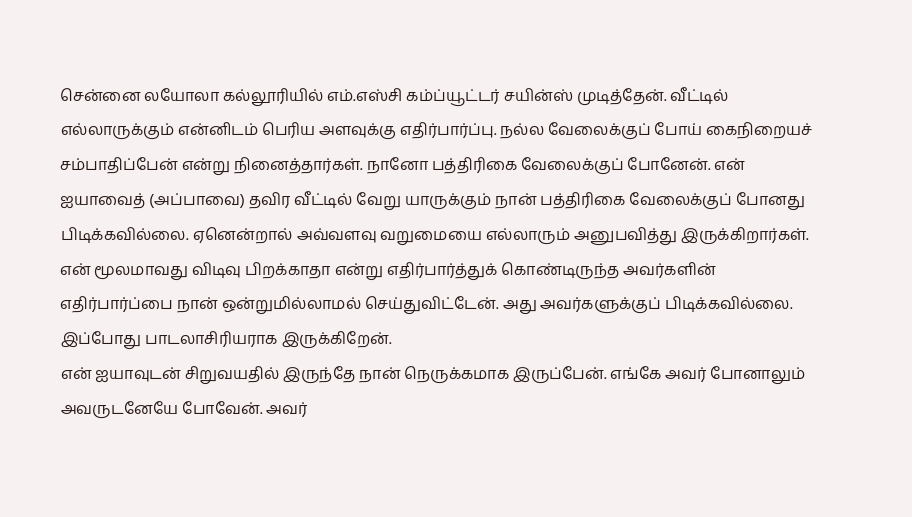சென்னை லயோலா கல்லூரியில் எம்.எஸ்சி கம்ப்யூட்டர் சயின்ஸ் முடித்தேன். வீட்டில் எல்லாருக்கும் என்னிடம் பெரிய அளவுக்கு எதிர்பார்ப்பு. நல்ல வேலைக்குப் போய் கைநிறையச் சம்பாதிப்பேன் என்று நினைத்தார்கள். நானோ பத்திரிகை வேலைக்குப் போனேன். என் ஐயாவைத் (அப்பாவை) தவிர வீட்டில் வேறு யாருக்கும் நான் பத்திரிகை வேலைக்குப் போனது பிடிக்கவில்லை. ஏனென்றால் அவ்வளவு வறுமையை எல்லாரும் அனுபவித்து இருக்கிறார்கள். என் மூலமாவது விடிவு பிறக்காதா என்று எதிர்பார்த்துக் கொண்டிருந்த அவர்களின் எதிர்பார்ப்பை நான் ஒன்றுமில்லாமல் செய்துவிட்டேன். அது அவர்களுக்குப் பிடிக்கவில்லை. இப்போது பாடலாசிரியராக இருக்கிறேன்.
என் ஐயாவுடன் சிறுவயதில் இருந்தே நான் நெருக்கமாக இருப்பேன். எங்கே அவர் போனாலும் அவருடனேயே போவேன். அவர்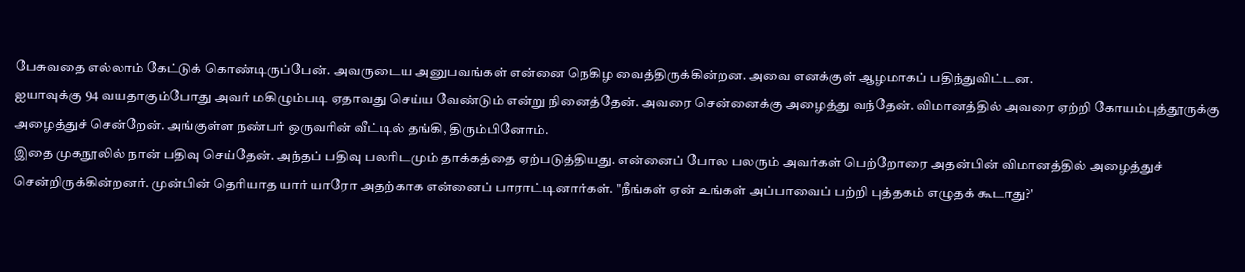பேசுவதை எல்லாம் கேட்டுக் கொண்டிருப்பேன். அவருடைய அனுபவங்கள் என்னை நெகிழ வைத்திருக்கின்றன. அவை எனக்குள் ஆழமாகப் பதிந்துவிட்டன.
ஐயாவுக்கு 94 வயதாகும்போது அவர் மகிழும்படி ஏதாவது செய்ய வேண்டும் என்று நினைத்தேன். அவரை சென்னைக்கு அழைத்து வந்தேன். விமானத்தில் அவரை ஏற்றி கோயம்புத்தூருக்கு அழைத்துச் சென்றேன். அங்குள்ள நண்பர் ஒருவரின் வீட்டில் தங்கி, திரும்பினோம்.
இதை முகநூலில் நான் பதிவு செய்தேன். அந்தப் பதிவு பலரிடமும் தாக்கத்தை ஏற்படுத்தியது. என்னைப் போல பலரும் அவர்கள் பெற்றோரை அதன்பின் விமானத்தில் அழைத்துச் சென்றிருக்கின்றனர். முன்பின் தெரியாத யார் யாரோ அதற்காக என்னைப் பாராட்டினார்கள். "நீங்கள் ஏன் உங்கள் அப்பாவைப் பற்றி புத்தகம் எழுதக் கூடாது?'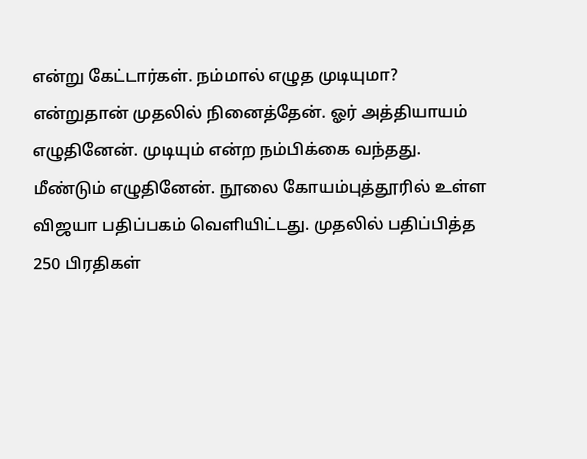என்று கேட்டார்கள். நம்மால் எழுத முடியுமா? என்றுதான் முதலில் நினைத்தேன். ஓர் அத்தியாயம் எழுதினேன். முடியும் என்ற நம்பிக்கை வந்தது. மீண்டும் எழுதினேன். நூலை கோயம்புத்தூரில் உள்ள விஜயா பதிப்பகம் வெளியிட்டது. முதலில் பதிப்பித்த 250 பிரதிகள்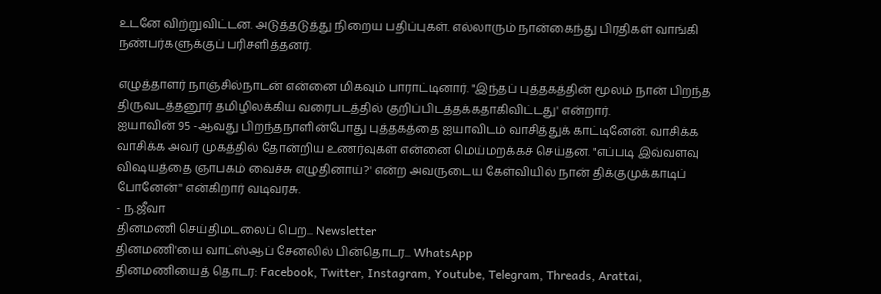உடனே விற்றுவிட்டன. அடுத்தடுத்து நிறைய பதிப்புகள். எல்லாரும் நான்கைந்து பிரதிகள் வாங்கி நண்பர்களுக்குப் பரிசளித்தனர்.

எழுத்தாளர் நாஞ்சில்நாடன் என்னை மிகவும் பாராட்டினார். "இந்தப் புத்தகத்தின் மூலம் நான் பிறந்த திருவடத்தனூர் தமிழிலக்கிய வரைபடத்தில் குறிப்பிடத்தக்கதாகிவிட்டது' என்றார்.
ஐயாவின் 95 -ஆவது பிறந்தநாளின்போது புத்தகத்தை ஐயாவிடம் வாசித்துக் காட்டினேன். வாசிக்க வாசிக்க அவர் முகத்தில் தோன்றிய உணர்வுகள் என்னை மெய்மறக்கச் செய்தன. "எப்படி இவ்வளவு விஷயத்தை ஞாபகம் வைச்சு எழுதினாய்?' என்ற அவருடைய கேள்வியில் நான் திக்குமுக்காடிப் போனேன்'' என்கிறார் வடிவரசு.
- ந.ஜீவா
தினமணி செய்திமடலைப் பெற... Newsletter
தினமணி'யை வாட்ஸ்ஆப் சேனலில் பின்தொடர... WhatsApp
தினமணியைத் தொடர: Facebook, Twitter, Instagram, Youtube, Telegram, Threads, Arattai,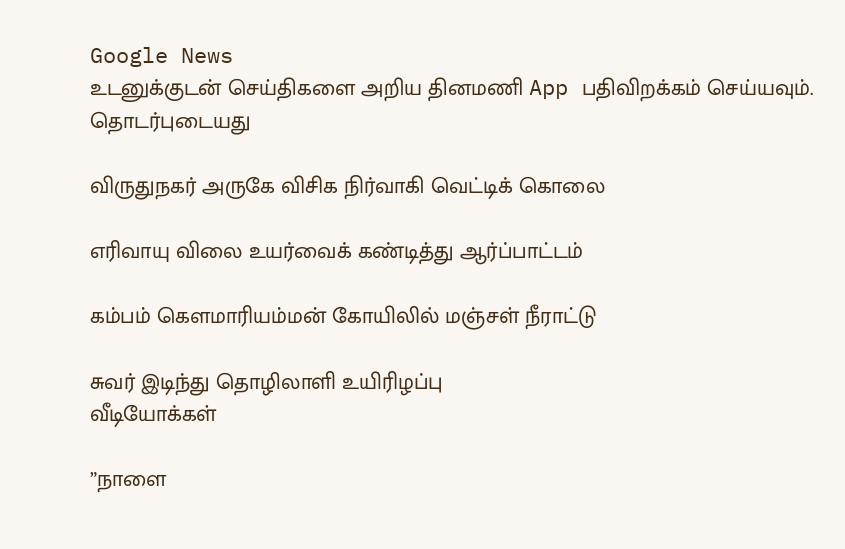Google News
உடனுக்குடன் செய்திகளை அறிய தினமணி App பதிவிறக்கம் செய்யவும்.
தொடர்புடையது

விருதுநகர் அருகே விசிக நிர்வாகி வெட்டிக் கொலை

எரிவாயு விலை உயர்வைக் கண்டித்து ஆர்ப்பாட்டம்

கம்பம் கெளமாரியம்மன் கோயிலில் மஞ்சள் நீராட்டு

சுவர் இடிந்து தொழிலாளி உயிரிழப்பு
வீடியோக்கள்

”நாளை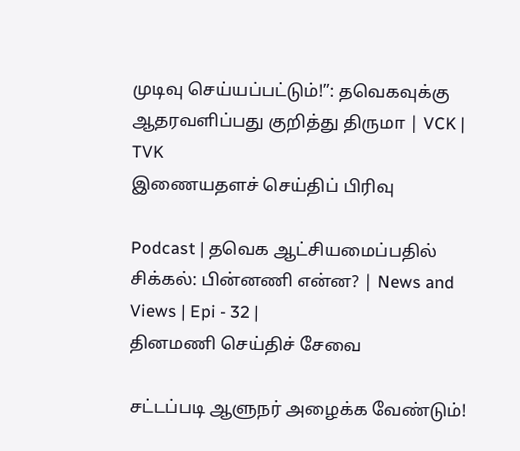முடிவு செய்யப்பட்டும்!”: தவெகவுக்கு ஆதரவளிப்பது குறித்து திருமா | VCK | TVK
இணையதளச் செய்திப் பிரிவு

Podcast | தவெக ஆட்சியமைப்பதில் சிக்கல்: பின்னணி என்ன? | News and Views | Epi - 32 |
தினமணி செய்திச் சேவை

சட்டப்படி ஆளுநர் அழைக்க வேண்டும்!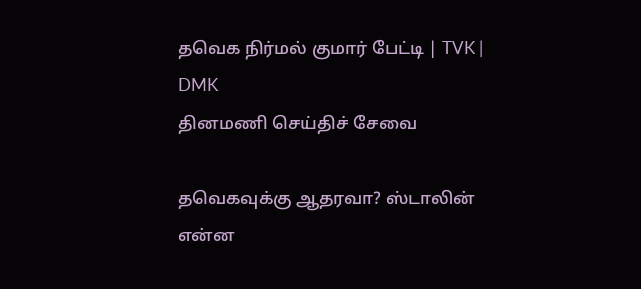தவெக நிர்மல் குமார் பேட்டி | TVK | DMK
தினமணி செய்திச் சேவை

தவெகவுக்கு ஆதரவா? ஸ்டாலின் என்ன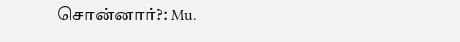சொன்னார்?: Mu.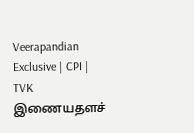Veerapandian Exclusive | CPI | TVK
இணையதளச்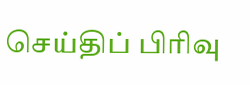செய்திப் பிரிவு